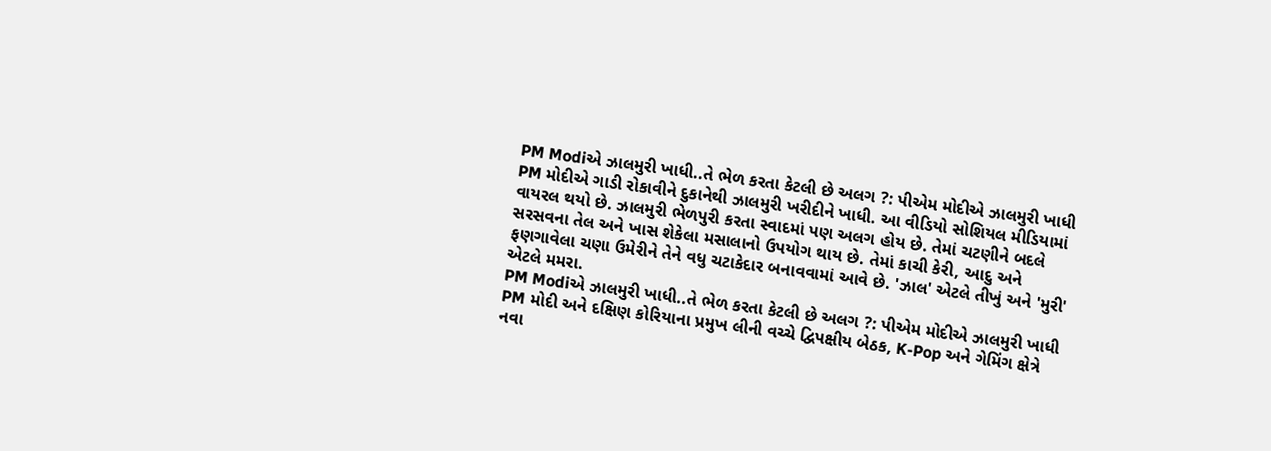PM Modiએ ઝાલમુરી ખાધી..તે ભેળ કરતા કેટલી છે અલગ ?: પીએમ મોદીએ ઝાલમુરી ખાધી
PM મોદીએ ગાડી રોકાવીને દુકાનેથી ઝાલમુરી ખરીદીને ખાધી. આ વીડિયો સોશિયલ મીડિયામાં વાયરલ થયો છે. ઝાલમુરી ભેળપુરી કરતા સ્વાદમાં પણ અલગ હોય છે. તેમાં ચટણીને બદલે સરસવના તેલ અને ખાસ શેકેલા મસાલાનો ઉપયોગ થાય છે. તેમાં કાચી કેરી, આદુ અને ફણગાવેલા ચણા ઉમેરીને તેને વધુ ચટાકેદાર બનાવવામાં આવે છે. 'ઝાલ' એટલે તીખું અને 'મુરી' એટલે મમરા.
PM Modiએ ઝાલમુરી ખાધી..તે ભેળ કરતા કેટલી છે અલગ ?: પીએમ મોદીએ ઝાલમુરી ખાધી
PM મોદી અને દક્ષિણ કોરિયાના પ્રમુખ લીની વચ્ચે દ્વિપક્ષીય બેઠક, K-Pop અને ગેમિંગ ક્ષેત્રે નવા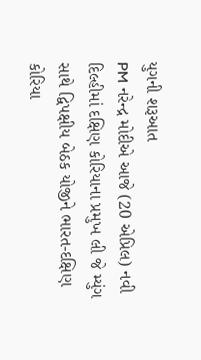યુગની શરૂઆત
PM નરેન્દ્ર મોદીએ આજે (20 એપ્રિલ) નવી દિલ્હીમાં દક્ષિણ કોરિયાના પ્રમુખ લી જે મ્યુંગ સાથે દ્વિપક્ષીય બેઠક યોજીને ભારત-દક્ષિણ કોરિયા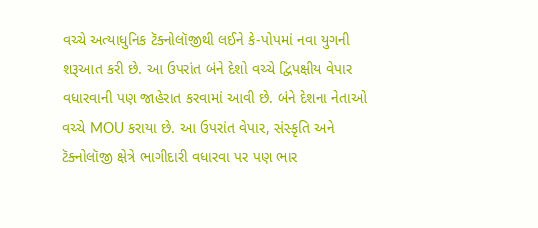વચ્ચે અત્યાધુનિક ટૅક્નોલૉજીથી લઈને કે-પોપમાં નવા યુગની શરૂઆત કરી છે. આ ઉપરાંત બંને દેશો વચ્ચે દ્વિપક્ષીય વેપાર વધારવાની પણ જાહેરાત કરવામાં આવી છે. બંને દેશના નેતાઓ વચ્ચે MOU કરાયા છે. આ ઉપરાંત વેપાર, સંસ્કૃતિ અને ટૅક્નોલૉજી ક્ષેત્રે ભાગીદારી વધારવા પર પણ ભાર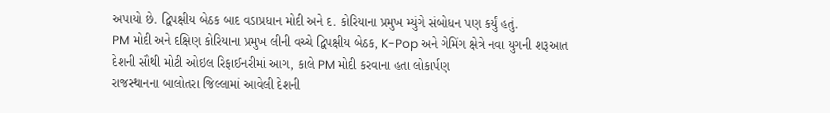અપાયો છે. દ્વિપક્ષીય બેઠક બાદ વડાપ્રધાન મોદી અને દ. કોરિયાના પ્રમુખ મ્યુંગે સંબોધન પણ કર્યું હતું.
PM મોદી અને દક્ષિણ કોરિયાના પ્રમુખ લીની વચ્ચે દ્વિપક્ષીય બેઠક, K-Pop અને ગેમિંગ ક્ષેત્રે નવા યુગની શરૂઆત
દેશની સૌથી મોટી ઓઇલ રિફાઈનરીમાં આગ, કાલે PM મોદી કરવાના હતા લોકાર્પણ
રાજસ્થાનના બાલોતરા જિલ્લામાં આવેલી દેશની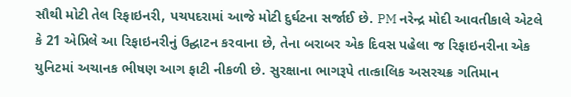સૌથી મોટી તેલ રિફાઇનરી, પચપદરામાં આજે મોટી દુર્ઘટના સર્જાઈ છે. PM નરેન્દ્ર મોદી આવતીકાલે એટલે કે 21 એપ્રિલે આ રિફાઇનરીનું ઉદ્ઘાટન કરવાના છે, તેના બરાબર એક દિવસ પહેલા જ રિફાઇનરીના એક યુનિટમાં અચાનક ભીષણ આગ ફાટી નીકળી છે. સુરક્ષાના ભાગરૂપે તાત્કાલિક અસરચક્ર ગતિમાન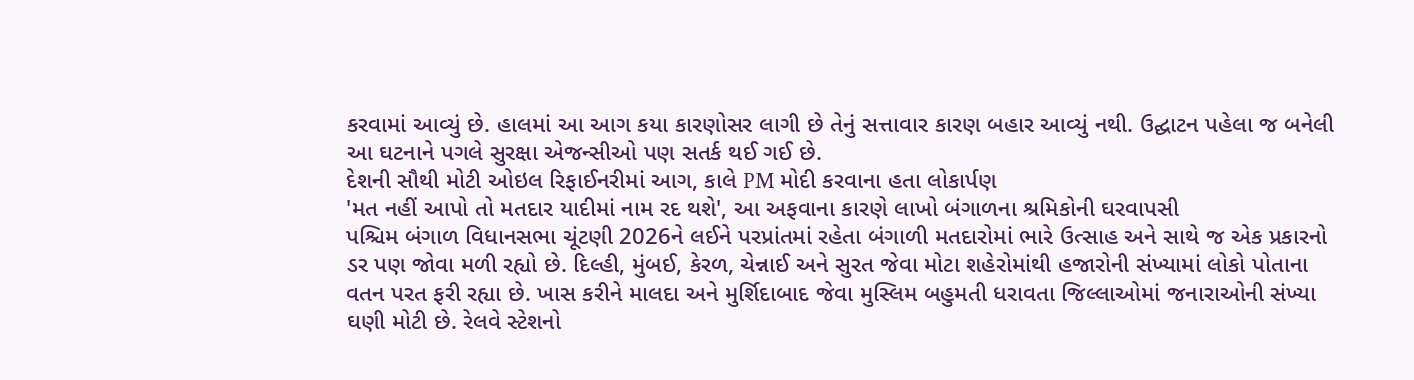કરવામાં આવ્યું છે. હાલમાં આ આગ કયા કારણોસર લાગી છે તેનું સત્તાવાર કારણ બહાર આવ્યું નથી. ઉદ્ઘાટન પહેલા જ બનેલી આ ઘટનાને પગલે સુરક્ષા એજન્સીઓ પણ સતર્ક થઈ ગઈ છે.
દેશની સૌથી મોટી ઓઇલ રિફાઈનરીમાં આગ, કાલે PM મોદી કરવાના હતા લોકાર્પણ
'મત નહીં આપો તો મતદાર યાદીમાં નામ રદ થશે', આ અફવાના કારણે લાખો બંગાળના શ્રમિકોની ઘરવાપસી
પશ્ચિમ બંગાળ વિધાનસભા ચૂંટણી 2026ને લઈને પરપ્રાંતમાં રહેતા બંગાળી મતદારોમાં ભારે ઉત્સાહ અને સાથે જ એક પ્રકારનો ડર પણ જોવા મળી રહ્યો છે. દિલ્હી, મુંબઈ, કેરળ, ચેન્નાઈ અને સુરત જેવા મોટા શહેરોમાંથી હજારોની સંખ્યામાં લોકો પોતાના વતન પરત ફરી રહ્યા છે. ખાસ કરીને માલદા અને મુર્શિદાબાદ જેવા મુસ્લિમ બહુમતી ધરાવતા જિલ્લાઓમાં જનારાઓની સંખ્યા ઘણી મોટી છે. રેલવે સ્ટેશનો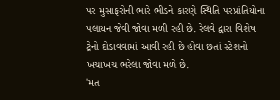પર મુસાફરોની ભારે ભીડને કારણે સ્થિતિ પરપ્રાંતિયોના પલાયન જેવી જોવા મળી રહી છે. રેલવે દ્વારા વિશેષ ટ્રેનો દોડાવવામાં આવી રહી છે હોવા છતાં સ્ટેશનો ખચાખચ ભરેલા જોવા મળે છે.
'મત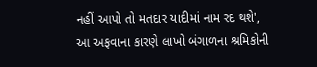નહીં આપો તો મતદાર યાદીમાં નામ રદ થશે', આ અફવાના કારણે લાખો બંગાળના શ્રમિકોની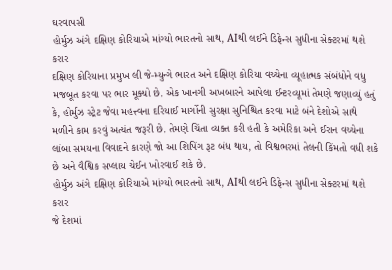ઘરવાપસી
હોર્મુઝ અંગે દક્ષિણ કોરિયાએ માંગ્યો ભારતનો સાથ, AIથી લઈને ડિફેન્સ સુધીના સેક્ટરમાં થશે કરાર
દક્ષિણ કોરિયાના પ્રમુખ લી જે-મ્યુન્ગે ભારત અને દક્ષિણ કોરિયા વચ્ચેના વ્યૂહાત્મક સંબંધોને વધુ મજબૂત કરવા પર ભાર મૂક્યો છે. એક ખાનગી અખબારને આપેલા ઈન્ટરવ્યૂમાં તેમણે જણાવ્યું હતું કે, હોર્મુઝ સ્ટ્રેટ જેવા મહત્ત્વના દરિયાઈ માર્ગોની સુરક્ષા સુનિશ્ચિત કરવા માટે બંને દેશોએ સાથે મળીને કામ કરવું અત્યંત જરૂરી છે. તેમણે ચિંતા વ્યક્ત કરી હતી કે અમેરિકા અને ઈરાન વચ્ચેના લાંબા સમયના વિવાદને કારણે જો આ શિપિંગ રૂટ બંધ થાય, તો વિશ્વભરમાં તેલની કિંમતો વધી શકે છે અને વૈશ્વિક સપ્લાય ચેઈન ખોરવાઈ શકે છે.
હોર્મુઝ અંગે દક્ષિણ કોરિયાએ માંગ્યો ભારતનો સાથ, AIથી લઈને ડિફેન્સ સુધીના સેક્ટરમાં થશે કરાર
જે દેશમાં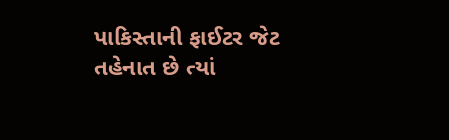પાકિસ્તાની ફાઈટર જેટ તહેનાત છે ત્યાં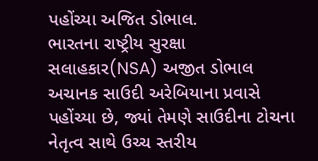પહોંચ્યા અજિત ડોભાલ.
ભારતના રાષ્ટ્રીય સુરક્ષા સલાહકાર(NSA) અજીત ડોભાલ અચાનક સાઉદી અરેબિયાના પ્રવાસે પહોંચ્યા છે, જ્યાં તેમણે સાઉદીના ટોચના નેતૃત્વ સાથે ઉચ્ચ સ્તરીય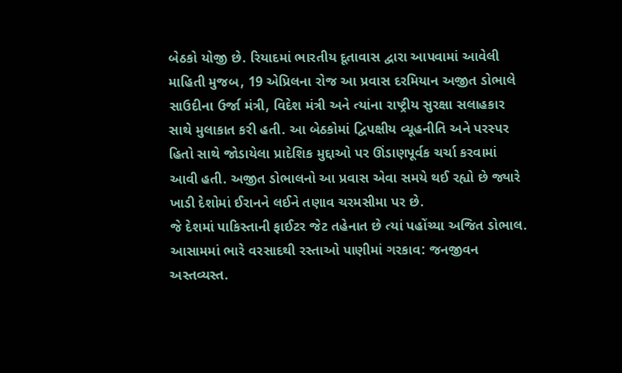બેઠકો યોજી છે. રિયાદમાં ભારતીય દૂતાવાસ દ્વારા આપવામાં આવેલી માહિતી મુજબ, 19 એપ્રિલના રોજ આ પ્રવાસ દરમિયાન અજીત ડોભાલે સાઉદીના ઉર્જા મંત્રી, વિદેશ મંત્રી અને ત્યાંના રાષ્ટ્રીય સુરક્ષા સલાહકાર સાથે મુલાકાત કરી હતી. આ બેઠકોમાં દ્વિપક્ષીય વ્યૂહનીતિ અને પરસ્પર હિતો સાથે જોડાયેલા પ્રાદેશિક મુદ્દાઓ પર ઊંડાણપૂર્વક ચર્ચા કરવામાં આવી હતી. અજીત ડોભાલનો આ પ્રવાસ એવા સમયે થઈ રહ્યો છે જ્યારે ખાડી દેશોમાં ઈરાનને લઈને તણાવ ચરમસીમા પર છે.
જે દેશમાં પાકિસ્તાની ફાઈટર જેટ તહેનાત છે ત્યાં પહોંચ્યા અજિત ડોભાલ.
આસામમાં ભારે વરસાદથી રસ્તાઓ પાણીમાં ગરકાવ: જનજીવન અસ્તવ્યસ્ત.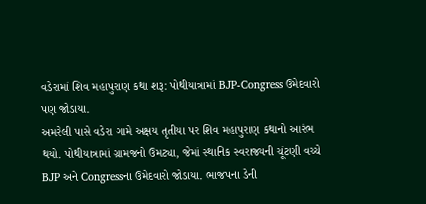વડેરામાં શિવ મહાપુરાણ કથા શરૂ: પોથીયાત્રામાં BJP-Congress ઉમેદવારો પણ જોડાયા.
અમરેલી પાસે વડેરા ગામે અક્ષય તૃતીયા પર શિવ મહાપુરાણ કથાનો આરંભ થયો. પોથીયાત્રામાં ગ્રામજનો ઉમટ્યા, જેમાં સ્થાનિક સ્વરાજ્યની ચૂંટણી વચ્ચે BJP અને Congressના ઉમેદવારો જોડાયા. ભાજપના ડેની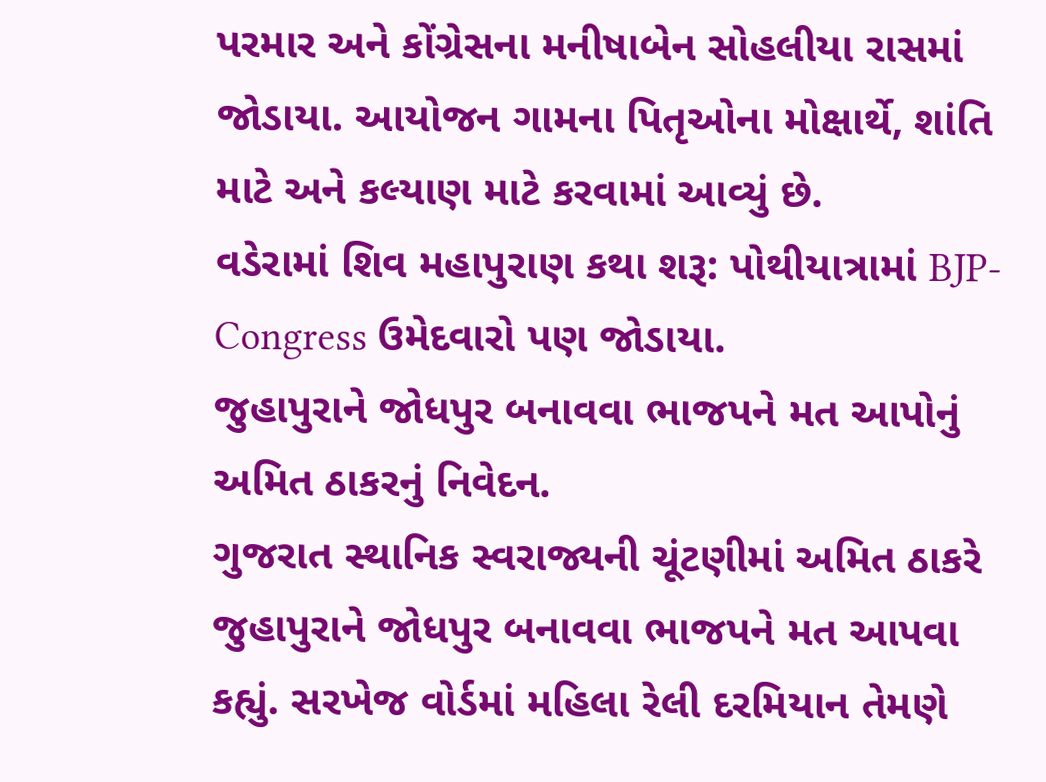પરમાર અને કોંગ્રેસના મનીષાબેન સોહલીયા રાસમાં જોડાયા. આયોજન ગામના પિતૃઓના મોક્ષાર્થે, શાંતિ માટે અને કલ્યાણ માટે કરવામાં આવ્યું છે.
વડેરામાં શિવ મહાપુરાણ કથા શરૂ: પોથીયાત્રામાં BJP-Congress ઉમેદવારો પણ જોડાયા.
જુહાપુરાને જોધપુર બનાવવા ભાજપને મત આપોનું અમિત ઠાકરનું નિવેદન.
ગુજરાત સ્થાનિક સ્વરાજ્યની ચૂંટણીમાં અમિત ઠાકરે જુહાપુરાને જોધપુર બનાવવા ભાજપને મત આપવા કહ્યું. સરખેજ વોર્ડમાં મહિલા રેલી દરમિયાન તેમણે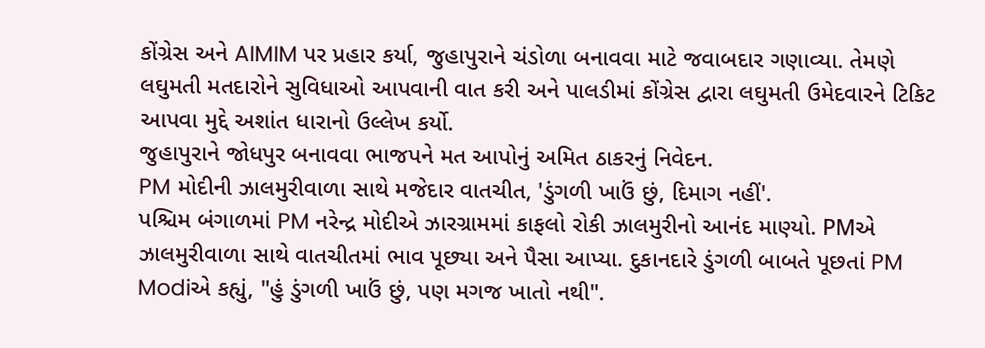કોંગ્રેસ અને AIMIM પર પ્રહાર કર્યા, જુહાપુરાને ચંડોળા બનાવવા માટે જવાબદાર ગણાવ્યા. તેમણે લઘુમતી મતદારોને સુવિધાઓ આપવાની વાત કરી અને પાલડીમાં કોંગ્રેસ દ્વારા લઘુમતી ઉમેદવારને ટિકિટ આપવા મુદ્દે અશાંત ધારાનો ઉલ્લેખ કર્યો.
જુહાપુરાને જોધપુર બનાવવા ભાજપને મત આપોનું અમિત ઠાકરનું નિવેદન.
PM મોદીની ઝાલમુરીવાળા સાથે મજેદાર વાતચીત, 'ડુંગળી ખાઉં છું, દિમાગ નહીં'.
પશ્ચિમ બંગાળમાં PM નરેન્દ્ર મોદીએ ઝારગ્રામમાં કાફલો રોકી ઝાલમુરીનો આનંદ માણ્યો. PMએ ઝાલમુરીવાળા સાથે વાતચીતમાં ભાવ પૂછ્યા અને પૈસા આપ્યા. દુકાનદારે ડુંગળી બાબતે પૂછતાં PM Modiએ કહ્યું, "હું ડુંગળી ખાઉં છું, પણ મગજ ખાતો નથી".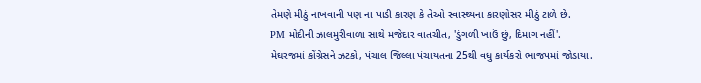તેમણે મીઠું નાખવાની પણ ના પાડી કારણ કે તેઓ સ્વાસ્થ્યના કારણોસર મીઠું ટાળે છે.
PM મોદીની ઝાલમુરીવાળા સાથે મજેદાર વાતચીત, 'ડુંગળી ખાઉં છું, દિમાગ નહીં'.
મેઘરજમાં કોંગ્રેસને ઝટકો, પંચાલ જિલ્લા પંચાયતના 25થી વધુ કાર્યકરો ભાજપમાં જોડાયા.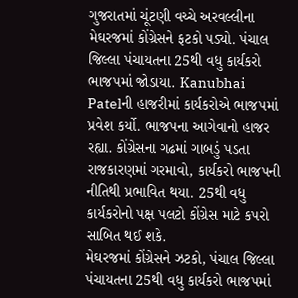ગુજરાતમાં ચૂંટણી વચ્ચે અરવલ્લીના મેઘરજમાં કોંગ્રેસને ફટકો પડ્યો. પંચાલ જિલ્લા પંચાયતના 25થી વધુ કાર્યકરો ભાજપમાં જોડાયા. Kanubhai Patelની હાજરીમાં કાર્યકરોએ ભાજપમાં પ્રવેશ કર્યો. ભાજપના આગેવાનો હાજર રહ્યા. કોંગ્રેસના ગઢમાં ગાબડું પડતા રાજકારણમાં ગરમાવો, કાર્યકરો ભાજપની નીતિથી પ્રભાવિત થયા. 25થી વધુ કાર્યકરોનો પક્ષ પલટો કોંગ્રેસ માટે કપરો સાબિત થઈ શકે.
મેઘરજમાં કોંગ્રેસને ઝટકો, પંચાલ જિલ્લા પંચાયતના 25થી વધુ કાર્યકરો ભાજપમાં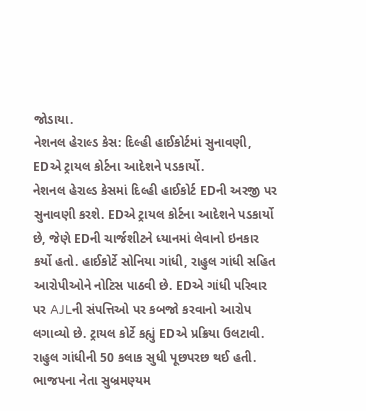જોડાયા.
નેશનલ હેરાલ્ડ કેસ: દિલ્હી હાઈકોર્ટમાં સુનાવણી, EDએ ટ્રાયલ કોર્ટના આદેશને પડકાર્યો.
નેશનલ હેરાલ્ડ કેસમાં દિલ્હી હાઈકોર્ટ EDની અરજી પર સુનાવણી કરશે. EDએ ટ્રાયલ કોર્ટના આદેશને પડકાર્યો છે, જેણે EDની ચાર્જશીટને ધ્યાનમાં લેવાનો ઇનકાર કર્યો હતો. હાઈકોર્ટે સોનિયા ગાંધી, રાહુલ ગાંધી સહિત આરોપીઓને નોટિસ પાઠવી છે. EDએ ગાંધી પરિવાર પર AJLની સંપત્તિઓ પર કબજો કરવાનો આરોપ લગાવ્યો છે. ટ્રાયલ કોર્ટે કહ્યું EDએ પ્રક્રિયા ઉલટાવી. રાહુલ ગાંધીની 50 કલાક સુધી પૂછપરછ થઈ હતી. ભાજપના નેતા સુબ્રમણ્યમ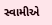સ્વામીએ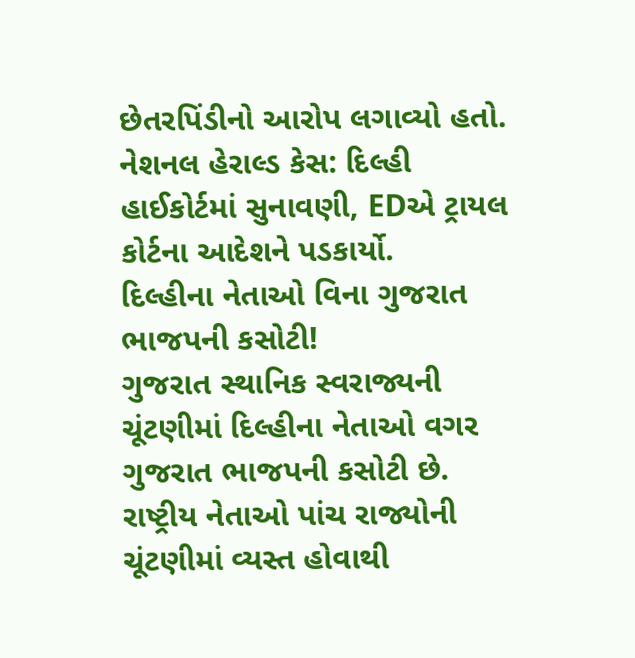છેતરપિંડીનો આરોપ લગાવ્યો હતો.
નેશનલ હેરાલ્ડ કેસ: દિલ્હી હાઈકોર્ટમાં સુનાવણી, EDએ ટ્રાયલ કોર્ટના આદેશને પડકાર્યો.
દિલ્હીના નેતાઓ વિના ગુજરાત ભાજપની કસોટી!
ગુજરાત સ્થાનિક સ્વરાજ્યની ચૂંટણીમાં દિલ્હીના નેતાઓ વગર ગુજરાત ભાજપની કસોટી છે. રાષ્ટ્રીય નેતાઓ પાંચ રાજ્યોની ચૂંટણીમાં વ્યસ્ત હોવાથી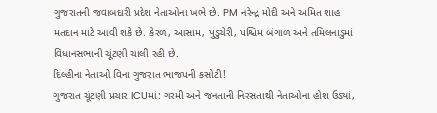ગુજરાતની જવાબદારી પ્રદેશ નેતાઓના ખભે છે. PM નરેન્દ્ર મોદી અને અમિત શાહ મતદાન માટે આવી શકે છે. કેરળ, આસામ, પુડુચેરી, પશ્ચિમ બંગાળ અને તમિલનાડુમાં વિધાનસભાની ચૂંટણી ચાલી રહી છે.
દિલ્હીના નેતાઓ વિના ગુજરાત ભાજપની કસોટી!
ગુજરાત ચૂંટણી પ્રચાર ICUમાં: ગરમી અને જનતાની નિરસતાથી નેતાઓના હોશ ઉડ્યાં,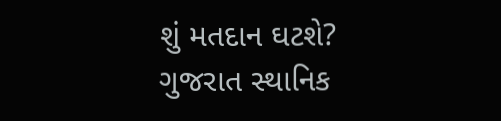શું મતદાન ઘટશે?
ગુજરાત સ્થાનિક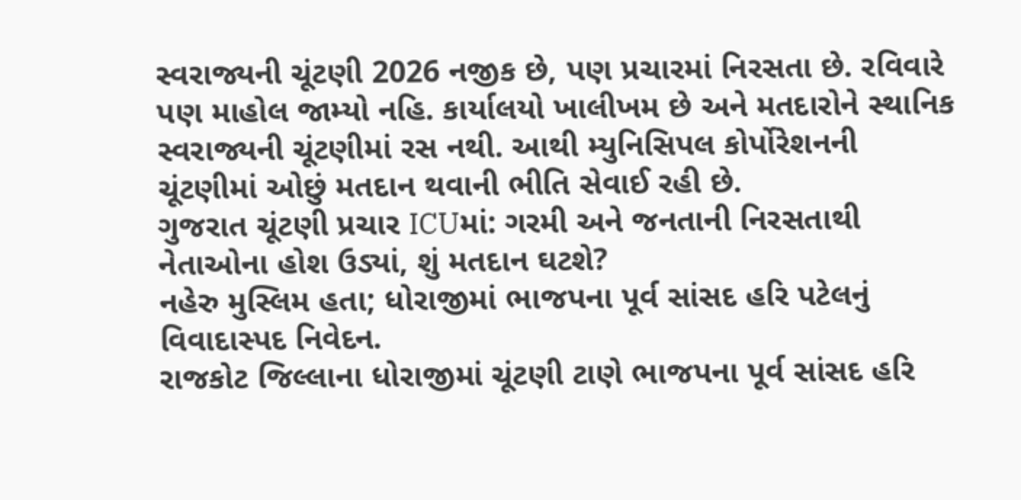સ્વરાજ્યની ચૂંટણી 2026 નજીક છે, પણ પ્રચારમાં નિરસતા છે. રવિવારે પણ માહોલ જામ્યો નહિ. કાર્યાલયો ખાલીખમ છે અને મતદારોને સ્થાનિક સ્વરાજ્યની ચૂંટણીમાં રસ નથી. આથી મ્યુનિસિપલ કોર્પોરેશનની ચૂંટણીમાં ઓછું મતદાન થવાની ભીતિ સેવાઈ રહી છે.
ગુજરાત ચૂંટણી પ્રચાર ICUમાં: ગરમી અને જનતાની નિરસતાથી નેતાઓના હોશ ઉડ્યાં, શું મતદાન ઘટશે?
નહેરુ મુસ્લિમ હતા; ધોરાજીમાં ભાજપના પૂર્વ સાંસદ હરિ પટેલનું વિવાદાસ્પદ નિવેદન.
રાજકોટ જિલ્લાના ધોરાજીમાં ચૂંટણી ટાણે ભાજપના પૂર્વ સાંસદ હરિ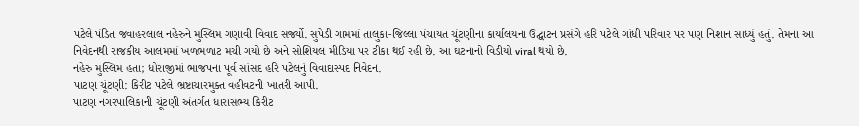પટેલે પંડિત જવાહરલાલ નહેરુને મુસ્લિમ ગણાવી વિવાદ સર્જ્યો. સુપેડી ગામમાં તાલુકા-જિલ્લા પંચાયત ચૂંટણીના કાર્યાલયના ઉદ્ઘાટન પ્રસંગે હરિ પટેલે ગાંધી પરિવાર પર પણ નિશાન સાધ્યું હતું. તેમના આ નિવેદનથી રાજકીય આલમમાં ખળભળાટ મચી ગયો છે અને સોશિયલ મીડિયા પર ટીકા થઈ રહી છે. આ ઘટનાનો વિડીયો viral થયો છે.
નહેરુ મુસ્લિમ હતા; ધોરાજીમાં ભાજપના પૂર્વ સાંસદ હરિ પટેલનું વિવાદાસ્પદ નિવેદન.
પાટણ ચૂંટણી: કિરીટ પટેલે ભ્રષ્ટાચારમુક્ત વહીવટની ખાતરી આપી.
પાટણ નગરપાલિકાની ચૂંટણી અંતર્ગત ધારાસભ્ય કિરીટ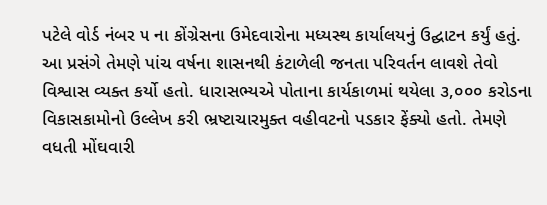પટેલે વોર્ડ નંબર ૫ ના કોંગ્રેસના ઉમેદવારોના મધ્યસ્થ કાર્યાલયનું ઉદ્ઘાટન કર્યું હતું. આ પ્રસંગે તેમણે પાંચ વર્ષના શાસનથી કંટાળેલી જનતા પરિવર્તન લાવશે તેવો વિશ્વાસ વ્યક્ત કર્યો હતો. ધારાસભ્યએ પોતાના કાર્યકાળમાં થયેલા ૩,૦૦૦ કરોડના વિકાસકામોનો ઉલ્લેખ કરી ભ્રષ્ટાચારમુક્ત વહીવટનો પડકાર ફેંક્યો હતો. તેમણે વધતી મોંઘવારી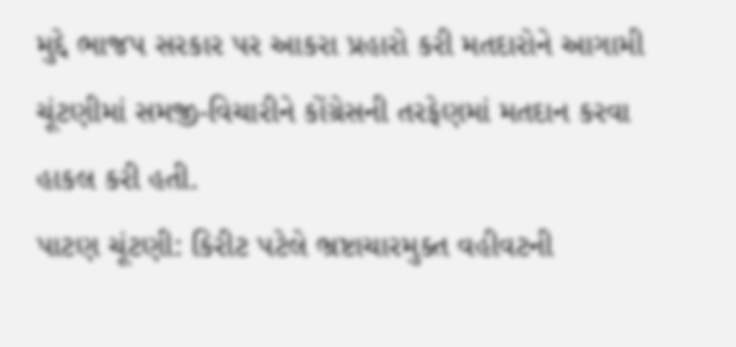મુદ્દે ભાજપ સરકાર પર આકરા પ્રહારો કરી મતદારોને આગામી ચૂંટણીમાં સમજી-વિચારીને કોંગ્રેસની તરફેણમાં મતદાન કરવા હાકલ કરી હતી.
પાટણ ચૂંટણી: કિરીટ પટેલે ભ્રષ્ટાચારમુક્ત વહીવટની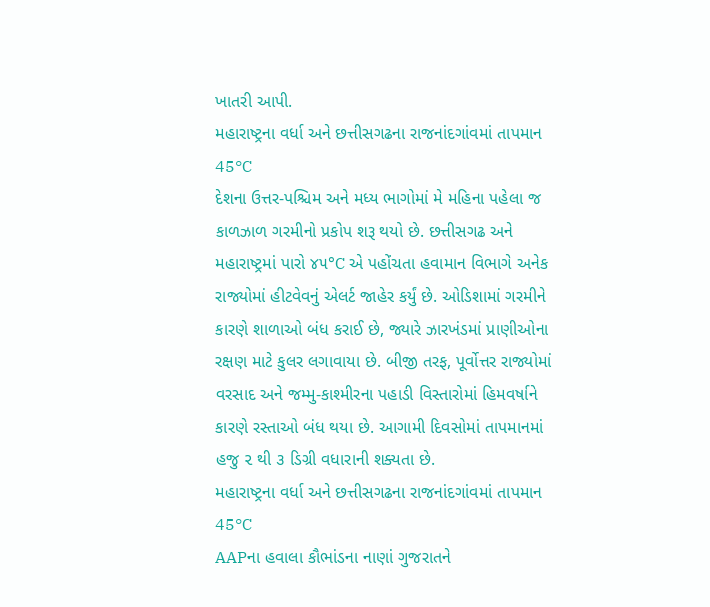ખાતરી આપી.
મહારાષ્ટ્રના વર્ધા અને છત્તીસગઢના રાજનાંદગાંવમાં તાપમાન 45°C
દેશના ઉત્તર-પશ્ચિમ અને મધ્ય ભાગોમાં મે મહિના પહેલા જ કાળઝાળ ગરમીનો પ્રકોપ શરૂ થયો છે. છત્તીસગઢ અને મહારાષ્ટ્રમાં પારો ૪૫°C એ પહોંચતા હવામાન વિભાગે અનેક રાજ્યોમાં હીટવેવનું એલર્ટ જાહેર કર્યું છે. ઓડિશામાં ગરમીને કારણે શાળાઓ બંધ કરાઈ છે, જ્યારે ઝારખંડમાં પ્રાણીઓના રક્ષણ માટે કુલર લગાવાયા છે. બીજી તરફ, પૂર્વોત્તર રાજ્યોમાં વરસાદ અને જમ્મુ-કાશ્મીરના પહાડી વિસ્તારોમાં હિમવર્ષાને કારણે રસ્તાઓ બંધ થયા છે. આગામી દિવસોમાં તાપમાનમાં હજુ ૨ થી ૩ ડિગ્રી વધારાની શક્યતા છે.
મહારાષ્ટ્રના વર્ધા અને છત્તીસગઢના રાજનાંદગાંવમાં તાપમાન 45°C
AAPના હવાલા કૌભાંડના નાણાં ગુજરાતને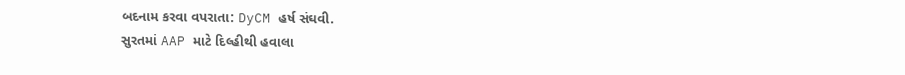બદનામ કરવા વપરાતા: DyCM હર્ષ સંઘવી.
સુરતમાં AAP માટે દિલ્હીથી હવાલા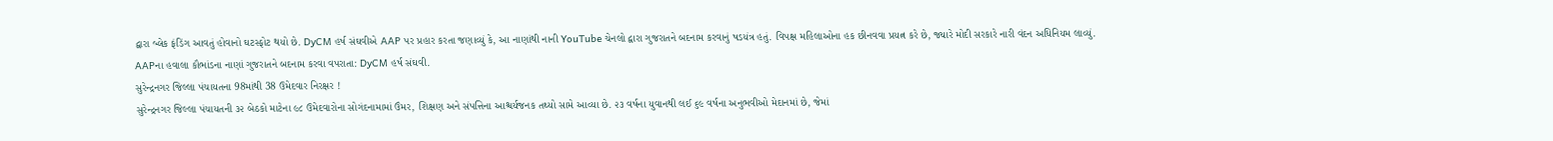દ્વારા બ્લેક ફંડિંગ આવતું હોવાનો ઘટસ્ફોટ થયો છે. DyCM હર્ષ સંઘવીએ AAP પર પ્રહાર કરતા જણાવ્યું કે, આ નાણાંથી નાની YouTube ચેનલો દ્વારા ગુજરાતને બદનામ કરવાનું ષડયંત્ર હતું. વિપક્ષ મહિલાઓના હક છીનવવા પ્રયત્ન કરે છે, જ્યારે મોદી સરકારે નારી વંદન અધિનિયમ લાવ્યું.
AAPના હવાલા કૌભાંડના નાણાં ગુજરાતને બદનામ કરવા વપરાતા: DyCM હર્ષ સંઘવી.
સુરેન્દ્રનગર જિલ્લા પંચાયતના 98માંથી 38 ઉમેદવાર નિરક્ષર !
સુરેન્દ્રનગર જિલ્લા પંચાયતની ૩૨ બેઠકો માટેના ૯૮ ઉમેદવારોના સોગંદનામામાં ઉંમર, શિક્ષણ અને સંપત્તિના આશ્ચર્યજનક તથ્યો સામે આવ્યા છે. ૨૩ વર્ષના યુવાનથી લઈ ૬૯ વર્ષના અનુભવીઓ મેદાનમાં છે, જેમાં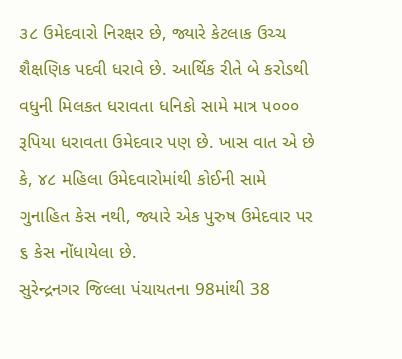૩૮ ઉમેદવારો નિરક્ષર છે, જ્યારે કેટલાક ઉચ્ચ શૈક્ષણિક પદવી ધરાવે છે. આર્થિક રીતે બે કરોડથી વધુની મિલકત ધરાવતા ધનિકો સામે માત્ર ૫૦૦૦ રૂપિયા ધરાવતા ઉમેદવાર પણ છે. ખાસ વાત એ છે કે, ૪૮ મહિલા ઉમેદવારોમાંથી કોઈની સામે ગુનાહિત કેસ નથી, જ્યારે એક પુરુષ ઉમેદવાર પર ૬ કેસ નોંધાયેલા છે.
સુરેન્દ્રનગર જિલ્લા પંચાયતના 98માંથી 38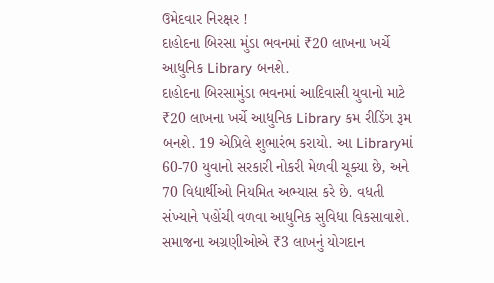ઉમેદવાર નિરક્ષર !
દાહોદના બિરસા મુંડા ભવનમાં ₹20 લાખના ખર્ચે આધુનિક Library બનશે.
દાહોદના બિરસામુંડા ભવનમાં આદિવાસી યુવાનો માટે ₹20 લાખના ખર્ચે આધુનિક Library કમ રીડિંગ રૂમ બનશે. 19 એપ્રિલે શુભારંભ કરાયો. આ Libraryમાં 60-70 યુવાનો સરકારી નોકરી મેળવી ચૂક્યા છે, અને 70 વિદ્યાર્થીઓ નિયમિત અભ્યાસ કરે છે. વધતી સંખ્યાને પહોંચી વળવા આધુનિક સુવિધા વિકસાવાશે. સમાજના અગ્રણીઓએ ₹3 લાખનું યોગદાન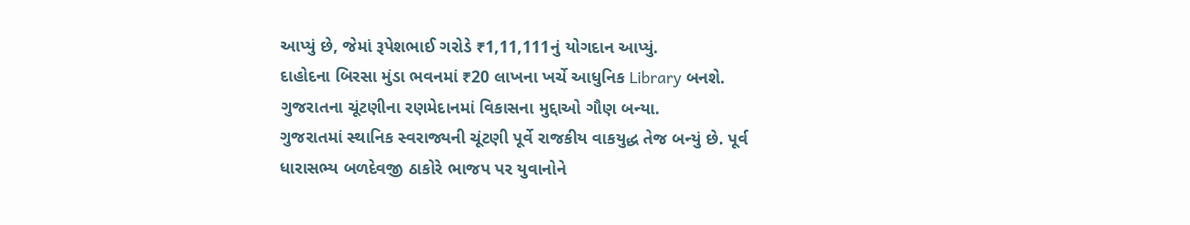આપ્યું છે, જેમાં રૂપેશભાઈ ગરોડે ₹1,11,111નું યોગદાન આપ્યું.
દાહોદના બિરસા મુંડા ભવનમાં ₹20 લાખના ખર્ચે આધુનિક Library બનશે.
ગુજરાતના ચૂંટણીના રણમેદાનમાં વિકાસના મુદ્દાઓ ગૌણ બન્યા.
ગુજરાતમાં સ્થાનિક સ્વરાજ્યની ચૂંટણી પૂર્વે રાજકીય વાકયુદ્ધ તેજ બન્યું છે. પૂર્વ ધારાસભ્ય બળદેવજી ઠાકોરે ભાજપ પર યુવાનોને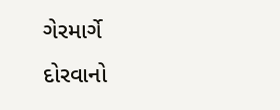ગેરમાર્ગે દોરવાનો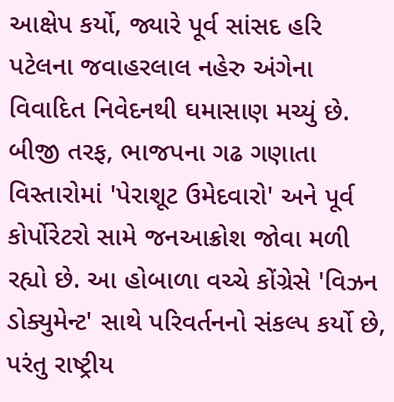આક્ષેપ કર્યો, જ્યારે પૂર્વ સાંસદ હરિ પટેલના જવાહરલાલ નહેરુ અંગેના વિવાદિત નિવેદનથી ઘમાસાણ મચ્યું છે. બીજી તરફ, ભાજપના ગઢ ગણાતા વિસ્તારોમાં 'પેરાશૂટ ઉમેદવારો' અને પૂર્વ કોર્પોરેટરો સામે જનઆક્રોશ જોવા મળી રહ્યો છે. આ હોબાળા વચ્ચે કોંગ્રેસે 'વિઝન ડોક્યુમેન્ટ' સાથે પરિવર્તનનો સંકલ્પ કર્યો છે, પરંતુ રાષ્ટ્રીય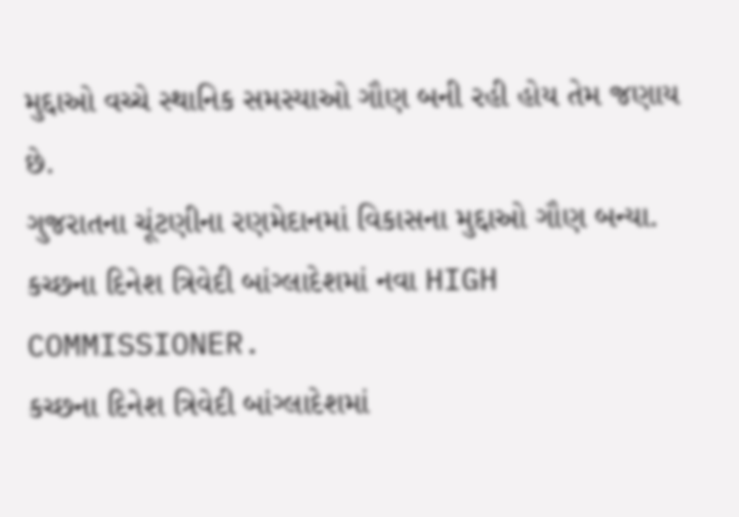મુદ્દાઓ વચ્ચે સ્થાનિક સમસ્યાઓ ગૌણ બની રહી હોય તેમ જણાય છે.
ગુજરાતના ચૂંટણીના રણમેદાનમાં વિકાસના મુદ્દાઓ ગૌણ બન્યા.
કચ્છના દિનેશ ત્રિવેદી બાંગ્લાદેશમાં નવા HIGH COMMISSIONER.
કચ્છના દિનેશ ત્રિવેદી બાંગ્લાદેશમાં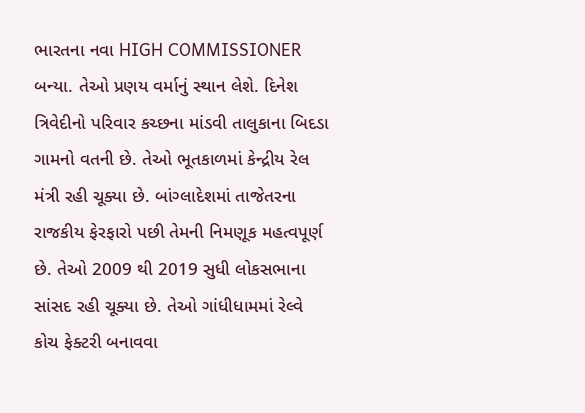ભારતના નવા HIGH COMMISSIONER બન્યા. તેઓ પ્રણય વર્માનું સ્થાન લેશે. દિનેશ ત્રિવેદીનો પરિવાર કચ્છના માંડવી તાલુકાના બિદડા ગામનો વતની છે. તેઓ ભૂતકાળમાં કેન્દ્રીય રેલ મંત્રી રહી ચૂક્યા છે. બાંગ્લાદેશમાં તાજેતરના રાજકીય ફેરફારો પછી તેમની નિમણૂક મહત્વપૂર્ણ છે. તેઓ 2009 થી 2019 સુધી લોકસભાના સાંસદ રહી ચૂક્યા છે. તેઓ ગાંધીધામમાં રેલ્વે કોચ ફેક્ટરી બનાવવા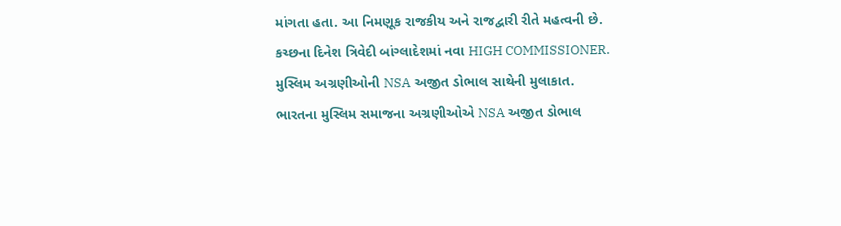માંગતા હતા. આ નિમણૂક રાજકીય અને રાજદ્વારી રીતે મહત્વની છે.
કચ્છના દિનેશ ત્રિવેદી બાંગ્લાદેશમાં નવા HIGH COMMISSIONER.
મુસ્લિમ અગ્રણીઓની NSA અજીત ડોભાલ સાથેની મુલાકાત.
ભારતના મુસ્લિમ સમાજના અગ્રણીઓએ NSA અજીત ડોભાલ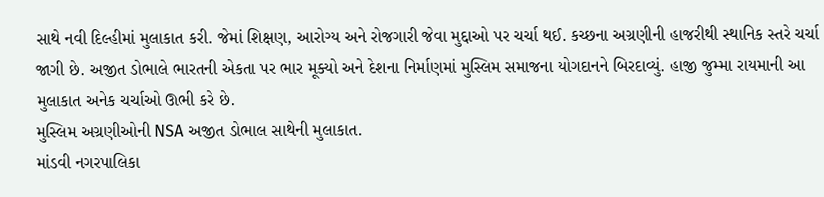સાથે નવી દિલ્હીમાં મુલાકાત કરી. જેમાં શિક્ષણ, આરોગ્ય અને રોજગારી જેવા મુદ્દાઓ પર ચર્ચા થઈ. કચ્છના અગ્રણીની હાજરીથી સ્થાનિક સ્તરે ચર્ચા જાગી છે. અજીત ડોભાલે ભારતની એકતા પર ભાર મૂક્યો અને દેશના નિર્માણમાં મુસ્લિમ સમાજના યોગદાનને બિરદાવ્યું. હાજી જુમ્મા રાયમાની આ મુલાકાત અનેક ચર્ચાઓ ઊભી કરે છે.
મુસ્લિમ અગ્રણીઓની NSA અજીત ડોભાલ સાથેની મુલાકાત.
માંડવી નગરપાલિકા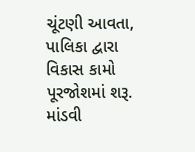ચૂંટણી આવતા, પાલિકા દ્વારા વિકાસ કામો પૂરજોશમાં શરૂ.
માંડવી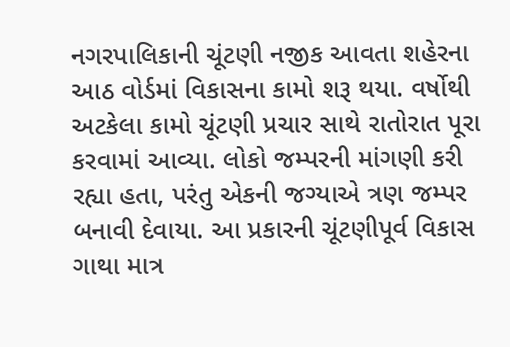નગરપાલિકાની ચૂંટણી નજીક આવતા શહેરના આઠ વોર્ડમાં વિકાસના કામો શરૂ થયા. વર્ષોથી અટકેલા કામો ચૂંટણી પ્રચાર સાથે રાતોરાત પૂરા કરવામાં આવ્યા. લોકો જમ્પરની માંગણી કરી રહ્યા હતા, પરંતુ એકની જગ્યાએ ત્રણ જમ્પર બનાવી દેવાયા. આ પ્રકારની ચૂંટણીપૂર્વ વિકાસ ગાથા માત્ર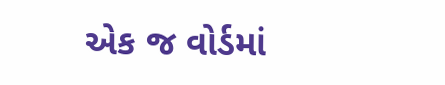એક જ વોર્ડમાં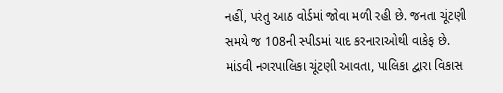નહીં, પરંતુ આઠ વોર્ડમાં જોવા મળી રહી છે. જનતા ચૂંટણી સમયે જ 108ની સ્પીડમાં યાદ કરનારાઓથી વાકેફ છે.
માંડવી નગરપાલિકા ચૂંટણી આવતા, પાલિકા દ્વારા વિકાસ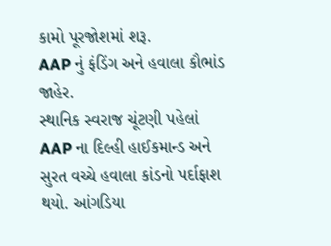કામો પૂરજોશમાં શરૂ.
AAP નું ફંડિંગ અને હવાલા કૌભાંડ જાહેર.
સ્થાનિક સ્વરાજ ચૂંટણી પહેલાં AAP ના દિલ્હી હાઈકમાન્ડ અને સુરત વચ્ચે હવાલા કાંડનો પર્દાફાશ થયો. આંગડિયા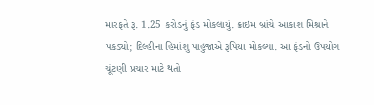મારફતે રૂ. 1.25 કરોડનું ફંડ મોકલાયું. ક્રાઇમ બ્રાંચે આકાશ મિશ્રાને પકડ્યો; દિલ્હીના હિમાંશુ પાહુજાએ રૂપિયા મોકલ્યા. આ ફંડનો ઉપયોગ ચૂંટણી પ્રચાર માટે થતો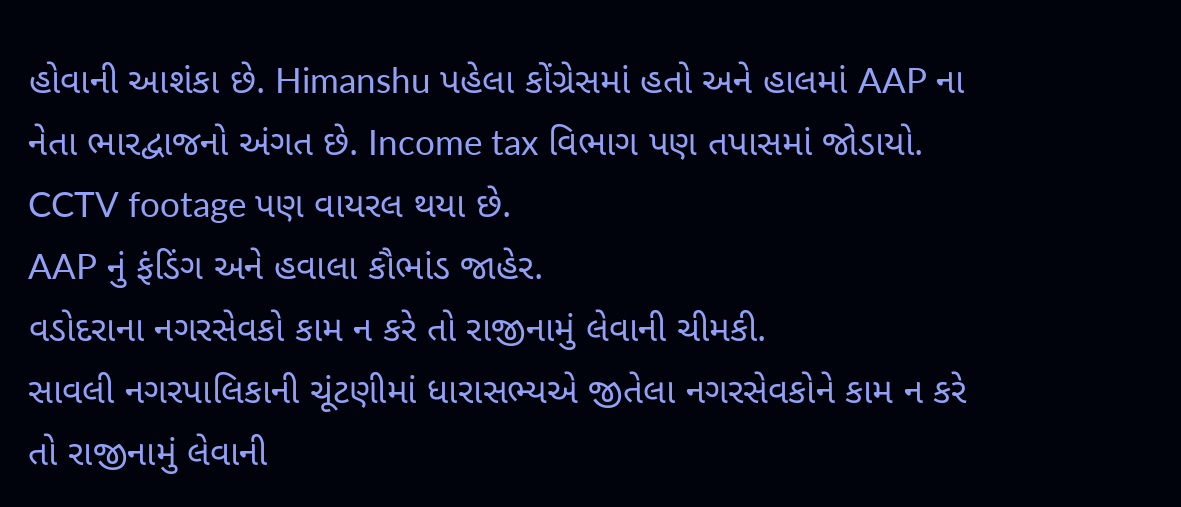હોવાની આશંકા છે. Himanshu પહેલા કોંગ્રેસમાં હતો અને હાલમાં AAP ના નેતા ભારદ્વાજનો અંગત છે. Income tax વિભાગ પણ તપાસમાં જોડાયો. CCTV footage પણ વાયરલ થયા છે.
AAP નું ફંડિંગ અને હવાલા કૌભાંડ જાહેર.
વડોદરાના નગરસેવકો કામ ન કરે તો રાજીનામું લેવાની ચીમકી.
સાવલી નગરપાલિકાની ચૂંટણીમાં ધારાસભ્યએ જીતેલા નગરસેવકોને કામ ન કરે તો રાજીનામું લેવાની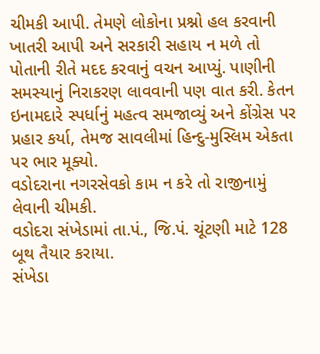ચીમકી આપી. તેમણે લોકોના પ્રશ્નો હલ કરવાની ખાતરી આપી અને સરકારી સહાય ન મળે તો પોતાની રીતે મદદ કરવાનું વચન આપ્યું. પાણીની સમસ્યાનું નિરાકરણ લાવવાની પણ વાત કરી. કેતન ઇનામદારે સ્પર્ધાનું મહત્વ સમજાવ્યું અને કોંગ્રેસ પર પ્રહાર કર્યા, તેમજ સાવલીમાં હિન્દુ-મુસ્લિમ એકતા પર ભાર મૂક્યો.
વડોદરાના નગરસેવકો કામ ન કરે તો રાજીનામું લેવાની ચીમકી.
વડોદરા સંખેડામાં તા.પં., જિ.પં. ચૂંટણી માટે 128 બૂથ તૈયાર કરાયા.
સંખેડા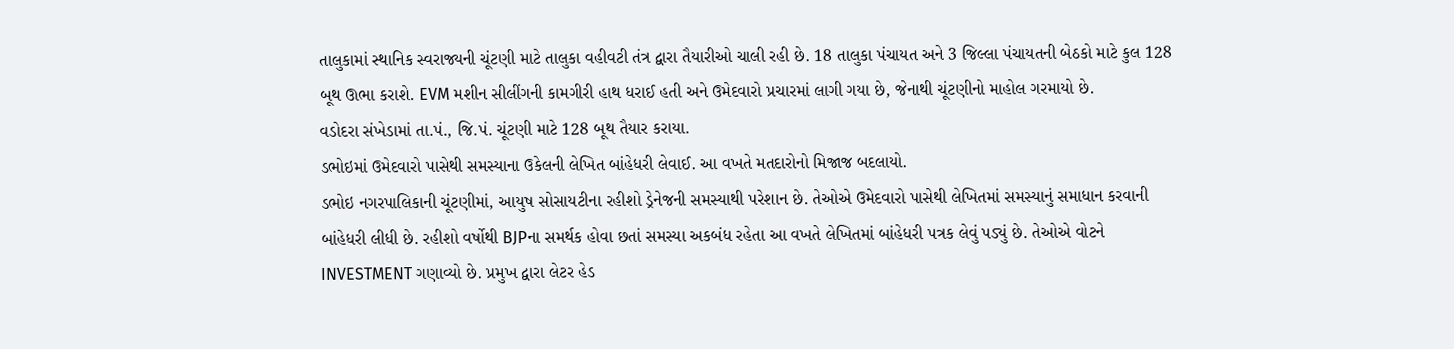તાલુકામાં સ્થાનિક સ્વરાજ્યની ચૂંટણી માટે તાલુકા વહીવટી તંત્ર દ્વારા તૈયારીઓ ચાલી રહી છે. 18 તાલુકા પંચાયત અને 3 જિલ્લા પંચાયતની બેઠકો માટે કુલ 128 બૂથ ઊભા કરાશે. EVM મશીન સીલીંગની કામગીરી હાથ ધરાઈ હતી અને ઉમેદવારો પ્રચારમાં લાગી ગયા છે, જેનાથી ચૂંટણીનો માહોલ ગરમાયો છે.
વડોદરા સંખેડામાં તા.પં., જિ.પં. ચૂંટણી માટે 128 બૂથ તૈયાર કરાયા.
ડભોઇમાં ઉમેદવારો પાસેથી સમસ્યાના ઉકેલની લેખિત બાંહેધરી લેવાઈ. આ વખતે મતદારોનો મિજાજ બદલાયો.
ડભોઇ નગરપાલિકાની ચૂંટણીમાં, આયુષ સોસાયટીના રહીશો ડ્રેનેજની સમસ્યાથી પરેશાન છે. તેઓએ ઉમેદવારો પાસેથી લેખિતમાં સમસ્યાનું સમાધાન કરવાની બાંહેધરી લીધી છે. રહીશો વર્ષોથી BJPના સમર્થક હોવા છતાં સમસ્યા અકબંધ રહેતા આ વખતે લેખિતમાં બાંહેધરી પત્રક લેવું પડ્યું છે. તેઓએ વોટને INVESTMENT ગણાવ્યો છે. પ્રમુખ દ્વારા લેટર હેડ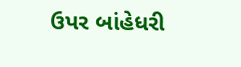ઉપર બાંહેધરી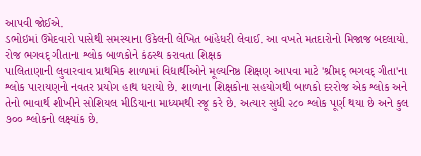આપવી જોઈએ.
ડભોઇમાં ઉમેદવારો પાસેથી સમસ્યાના ઉકેલની લેખિત બાંહેધરી લેવાઈ. આ વખતે મતદારોનો મિજાજ બદલાયો.
રોજ ભગવદ્ ગીતાના શ્લોક બાળકોને કંઠસ્થ કરાવતા શિક્ષક
પાલિતાણાની લુવારવાવ પ્રાથમિક શાળામાં વિદ્યાર્થીઓને મૂલ્યનિષ્ઠ શિક્ષણ આપવા માટે 'શ્રીમદ્ ભગવદ્ ગીતા'ના શ્લોક પારાયણનો નવતર પ્રયોગ હાથ ધરાયો છે. શાળાના શિક્ષકોના સહયોગથી બાળકો દરરોજ એક શ્લોક અને તેનો ભાવાર્થ શીખીને સોશિયલ મીડિયાના માધ્યમથી રજૂ કરે છે. અત્યાર સુધી ૨૮૦ શ્લોક પૂર્ણ થયા છે અને કુલ ૭૦૦ શ્લોકનો લક્ષ્યાંક છે.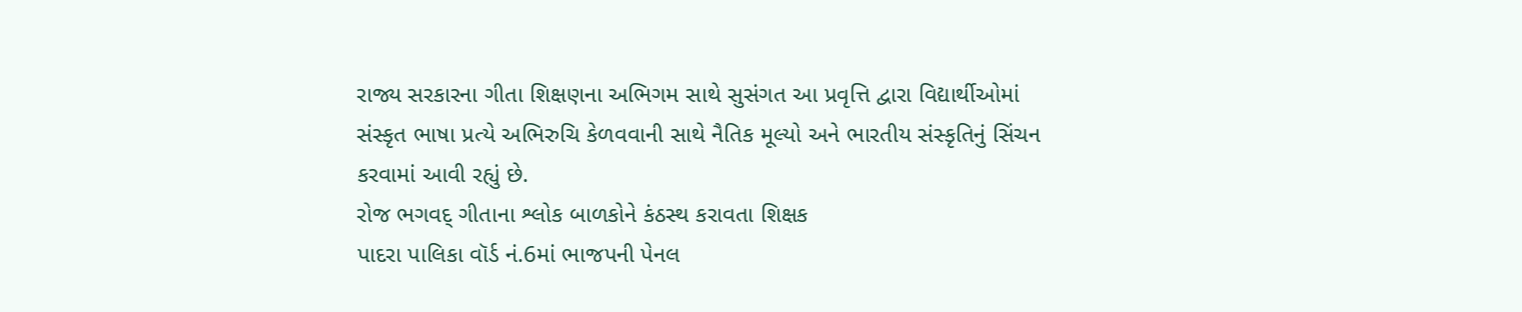રાજ્ય સરકારના ગીતા શિક્ષણના અભિગમ સાથે સુસંગત આ પ્રવૃત્તિ દ્વારા વિદ્યાર્થીઓમાં સંસ્કૃત ભાષા પ્રત્યે અભિરુચિ કેળવવાની સાથે નૈતિક મૂલ્યો અને ભારતીય સંસ્કૃતિનું સિંચન કરવામાં આવી રહ્યું છે.
રોજ ભગવદ્ ગીતાના શ્લોક બાળકોને કંઠસ્થ કરાવતા શિક્ષક
પાદરા પાલિકા વૉર્ડ નં.6માં ભાજપની પેનલ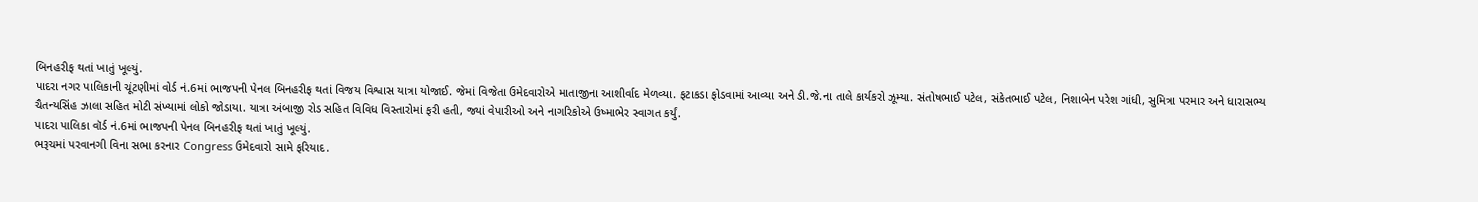બિનહરીફ થતાં ખાતું ખૂલ્યું.
પાદરા નગર પાલિકાની ચૂંટણીમાં વોર્ડ નં.6માં ભાજપની પેનલ બિનહરીફ થતાં વિજય વિશ્વાસ યાત્રા યોજાઈ. જેમાં વિજેતા ઉમેદવારોએ માતાજીના આશીર્વાદ મેળવ્યા. ફટાકડા ફોડવામાં આવ્યા અને ડી.જે.ના તાલે કાર્યકરો ઝૂમ્યા. સંતોષભાઈ પટેલ, સંકેતભાઈ પટેલ, નિશાબેન પરેશ ગાંધી, સુમિત્રા પરમાર અને ધારાસભ્ય ચૈતન્યસિંહ ઝાલા સહિત મોટી સંખ્યામાં લોકો જોડાયા. યાત્રા અંબાજી રોડ સહિત વિવિધ વિસ્તારોમાં ફરી હતી, જ્યાં વેપારીઓ અને નાગરિકોએ ઉષ્માભેર સ્વાગત કર્યું.
પાદરા પાલિકા વૉર્ડ નં.6માં ભાજપની પેનલ બિનહરીફ થતાં ખાતું ખૂલ્યું.
ભરૂચમાં પરવાનગી વિના સભા કરનાર Congress ઉમેદવારો સામે ફરિયાદ.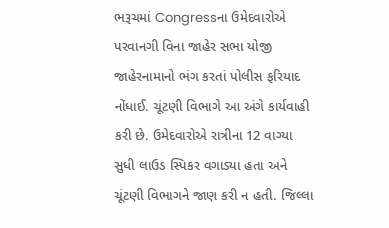ભરૂચમાં Congressના ઉમેદવારોએ પરવાનગી વિના જાહેર સભા યોજી જાહેરનામાનો ભંગ કરતાં પોલીસ ફરિયાદ નોંધાઈ. ચૂંટણી વિભાગે આ અંગે કાર્યવાહી કરી છે. ઉમેદવારોએ રાત્રીના 12 વાગ્યા સુધી લાઉડ સ્પિકર વગાડ્યા હતા અને ચૂંટણી વિભાગને જાણ કરી ન હતી. જિલ્લા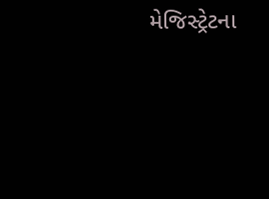મેજિસ્ટ્રેટના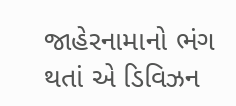જાહેરનામાનો ભંગ થતાં એ ડિવિઝન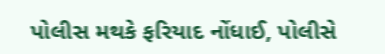પોલીસ મથકે ફરિયાદ નોંધાઈ, પોલીસે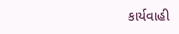કાર્યવાહી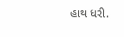હાથ ધરી.